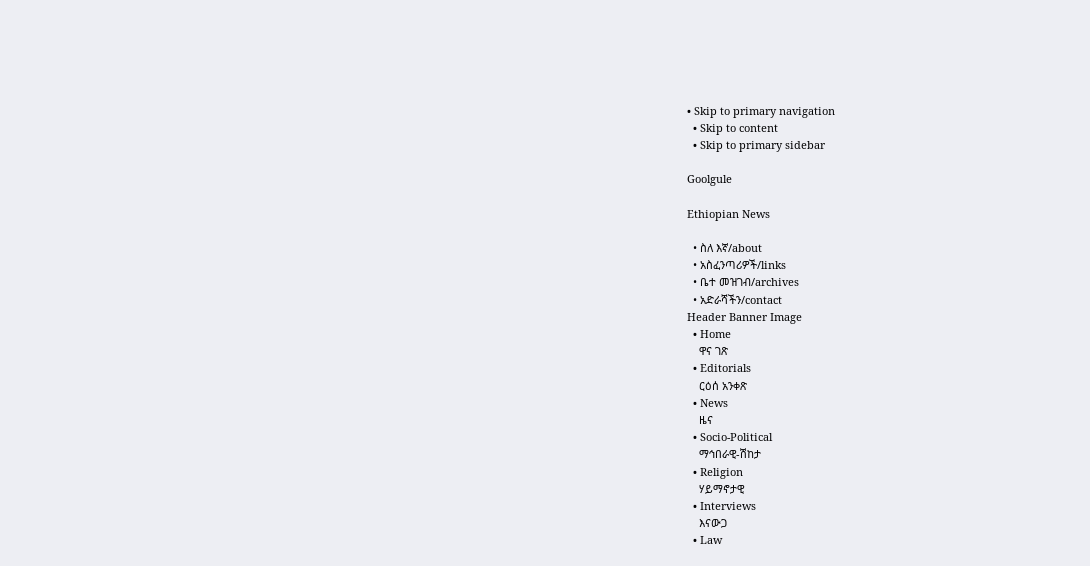• Skip to primary navigation
  • Skip to content
  • Skip to primary sidebar

Goolgule

Ethiopian News

  • ስለ እኛ/about
  • አስፈንጣሪዎች/links
  • ቤተ መዝገብ/archives
  • አድራሻችን/contact
Header Banner Image
  • Home
    ዋና ገጽ
  • Editorials
    ርዕሰ አንቀጽ
  • News
    ዜና
  • Socio-Political
    ማኅበራዊ-ሽከታ
  • Religion
    ሃይማኖታዊ
  • Interviews
    እናውጋ
  • Law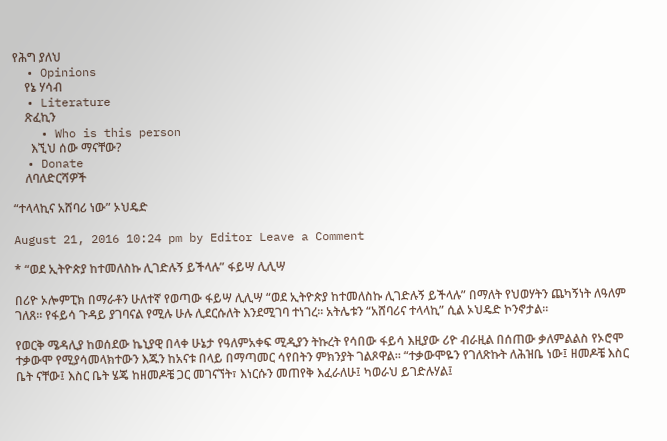የሕግ ያለህ
  • Opinions
    የኔ ሃሳብ
  • Literature
    ጽፈኪን
    • Who is this person
      እኚህ ሰው ማናቸው?
  • Donate
    ለባለድርሻዎች

“ተላላኪና አሸባሪ ነው” ኦህዴድ

August 21, 2016 10:24 pm by Editor Leave a Comment

* “ወደ ኢትዮጵያ ከተመለስኩ ሊገድሉኝ ይችላሉ” ፋይሣ ሊሊሣ

በሪዮ ኦሎምፒክ በማራቶን ሁለተኛ የወጣው ፋይሣ ሊሊሣ “ወደ ኢትዮጵያ ከተመለስኩ ሊገድሉኝ ይችላሉ” በማለት የህወሃትን ጨካኝነት ለዓለም ገለጸ፡፡ የፋይሳ ጉዳይ ያገባናል የሚሉ ሁሉ ሊደርሱለት እንደሚገባ ተነገረ፡፡ አትሌቱን “አሸባሪና ተላላኪ” ሲል ኦህዴድ ኮንኖታል፡፡

የወርቅ ሜዳሊያ ከወሰደው ኬኒያዊ በላቀ ሁኔታ የዓለምአቀፍ ሚዲያን ትኩረት የሳበው ፋይሳ እዚያው ሪዮ ብራዚል በሰጠው ቃለምልልስ የኦሮሞ ተቃውሞ የሚያሳመላክተውን እጁን ከአናቱ በላይ በማጣመር ሳየበትን ምክንያት ገልጾዋል፡፡ “ተቃውሞዬን የገለጽኩት ለሕዝቤ ነው፤ ዘመዶቼ እስር ቤት ናቸው፤ እስር ቤት ሄጄ ከዘመዶቼ ጋር መገናኘት፣ እነርሱን መጠየቅ እፈራለሁ፤ ካወራህ ይገድሉሃል፤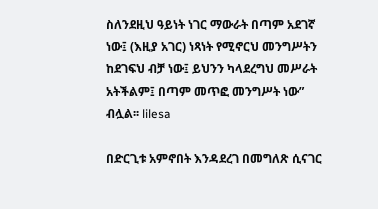ስለንደዚህ ዓይነት ነገር ማውራት በጣም አደገኛ ነው፤ (እዚያ አገር) ነጻነት የሚኖርህ መንግሥትን ከደገፍህ ብቻ ነው፤ ይህንን ካላደረግህ መሥራት አትችልም፤ በጣም መጥፎ መንግሥት ነው” ብሏል፡፡ lilesa

በድርጊቱ አምኖበት እንዳደረገ በመግለጽ ሲናገር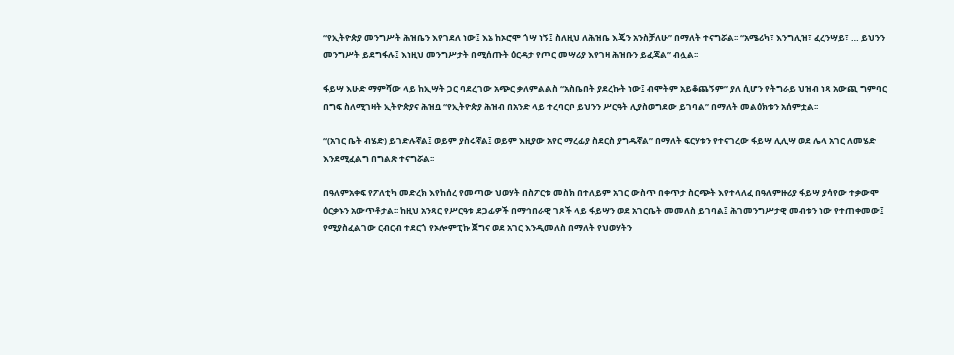“የኢትዮጵያ መንግሥት ሕዝቤን እየገደለ ነው፤ እኔ ከኦሮሞ ጎሣ ነኝ፤ ስለዚህ ለሕዝቤ እጄን አንስቻለሁ” በማለት ተናግሯል፡፡ “አሜሪካ፣ እንግሊዝ፣ ፈረንሣይ፣ … ይህንን መንግሥት ይደግፋሉ፤ እነዚህ መንግሥታት በሚሰጡት ዕርዳታ የጦር መሣሪያ እየገዛ ሕዝቡን ይፈጃል” ብሏል፡፡

ፋይሣ እሁድ ማምሻው ላይ ከኢሣት ጋር ባደረገው አጭር ቃለምልልስ “አስቤበት ያደረኩት ነው፤ ብሞትም አይቆጨኝም” ያለ ሲሆን የትግራይ ህዝብ ነጻ አውጪ ግምባር በግፍ ስለሚገዛት ኢትዮጵያና ሕዝቧ “የኢትዮጵያ ሕዝብ በአንድ ላይ ተረባርቦ ይህንን ሥርዓት ሊያስወግደው ይገባል” በማለት መልዕክቱን አሰምቷል፡፡

“(አገር ቤት ብሄድ) ይገድሉኛል፤ ወይም ያስሩኛል፤ ወይም እዚያው አየር ማረፊያ ስደርስ ያግዱኛል” በማለት ፍርሃቱን የተናገረው ፋይሣ ሊሊሣ ወደ ሌላ አገር ለመሄድ እንደሚፈልግ በግልጽ ተናግሯል፡፡

በዓለምአቀፍ የፖለቲካ መድረክ እየከሰረ የመጣው ህወሃት በስፖርቱ መስክ በተለይም አገር ውስጥ በቀጥታ ስርጭት እየተላለፈ በዓለምዙሪያ ፋይሣ ያሳየው ተቃውሞ ዕርቃኑን አውጥቶታል፡፡ ከዚህ አንጻር የሥርዓቱ ደጋፊዎች በማኅበራዊ ገጾች ላይ ፋይሣን ወደ አገርቤት መመለስ ይገባል፤ ሕገመንግሥታዊ መብቱን ነው የተጠቀመው፤ የሚያስፈልገው ርብርብ ተደርጎ የኦሎምፒኩ ጀግና ወደ አገር እንዲመለስ በማለት የህወሃትን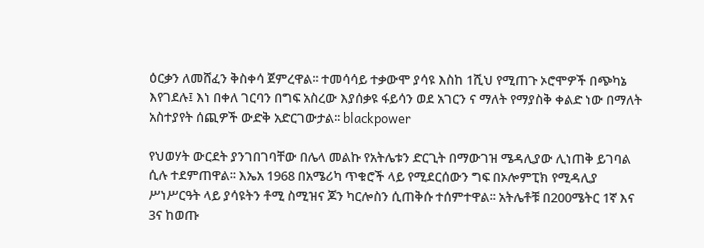ዕርቃን ለመሸፈን ቅስቀሳ ጀምረዋል፡፡ ተመሳሳይ ተቃውሞ ያሳዩ እስከ 1ሺህ የሚጠጉ ኦሮሞዎች በጭካኔ እየገደሉ፤ እነ በቀለ ገርባን በግፍ አስረው እያሰቃዩ ፋይሳን ወደ አገርን ና ማለት የማያስቅ ቀልድ ነው በማለት አስተያየት ሰጪዎች ውድቅ አድርገውታል፡፡ blackpower

የህወሃት ውርደት ያንገበገባቸው በሌላ መልኩ የአትሌቱን ድርጊት በማውገዝ ሜዳሊያው ሊነጠቅ ይገባል ሲሉ ተደምጠዋል፡፡ እኤአ 1968 በአሜሪካ ጥቁሮች ላይ የሚደርሰውን ግፍ በኦሎምፒክ የሚዳሊያ ሥነሥርዓት ላይ ያሳዩትን ቶሚ ስሚዝና ጆን ካርሎስን ሲጠቅሱ ተሰምተዋል፡፡ አትሌቶቹ በ200ሜትር 1ኛ እና 3ና ከወጡ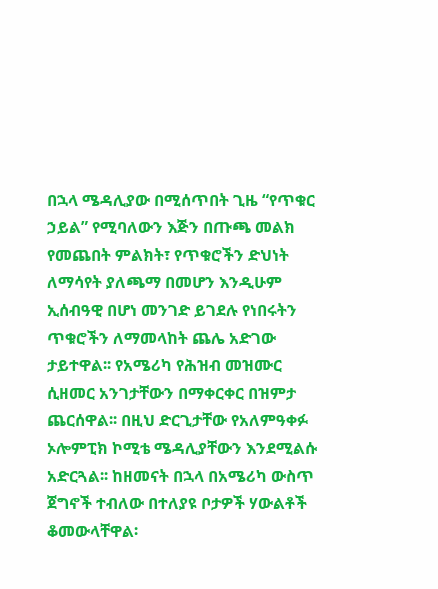በኋላ ሜዳሊያው በሚሰጥበት ጊዜ “የጥቁር ኃይል” የሚባለውን እጅን በጡጫ መልክ የመጨበት ምልክት፣ የጥቁሮችን ድህነት ለማሳየት ያለጫማ በመሆን እንዲሁም ኢሰብዓዊ በሆነ መንገድ ይገደሉ የነበሩትን ጥቁሮችን ለማመላከት ጨሌ አድገው ታይተዋል፡፡ የአሜሪካ የሕዝብ መዝሙር ሲዘመር አንገታቸውን በማቀርቀር በዝምታ ጨርሰዋል፡፡ በዚህ ድርጊታቸው የአለምዓቀፉ ኦሎምፒክ ኮሚቴ ሜዳሊያቸውን እንደሚልሱ አድርጓል፡፡ ከዘመናት በኋላ በአሜሪካ ውስጥ ጀግኖች ተብለው በተለያዩ ቦታዎች ሃውልቶች ቆመውላቸዋል፡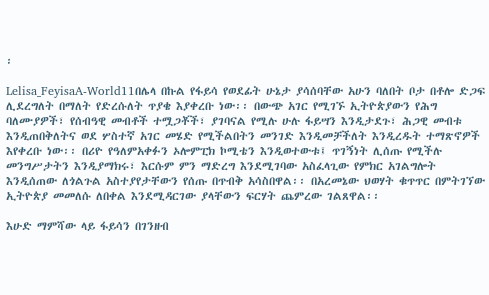፡

Lelisa_FeyisaA-World11በሌላ በኩል የፋይሳ የወደፊት ሁኔታ ያሳሰባቸው አሁን ባለበት ቦታ በቶሎ ድጋፍ ሊደረግለት በማለት የድረሱለት ጥያቄ እያቀረቡ ነው፡፡ በውጭ አገር የሚገኙ ኢትዮጵያውን የሕግ ባለሙያዎች፣ የሰብዓዊ መብቶች ተሟጋቾች፣ ያገባናል የሚሉ ሁሉ ፋይሣን እንዲታደጉ፣ ሕጋዊ መብቱ እንዲጠበቅለትና ወደ ሦስተኛ አገር መሄድ የሚችልበትን መንገድ እንዲመቻችለት እንዲረዱት ተማጽኖዎች እየቀረቡ ነው፡፡ በሪዮ የዓለምአቀፉን ኦሎምፒክ ኮሚቴን እንዲወተውቱ፤ ጥገኝነት ሊሰጡ የሚችሉ መንግሥታትን እንዲያማክሩ፣ እርሱም ምን ማድረግ እንደሚገባው አስፈላጊው የምክር አገልግሎት እንዲሰጠው ለጎልጉል አስተያየታቸውን የሰጡ በጥብቅ አሳስበዋል፡፡ በአረመኔው ህወሃት ቁጥጥር በምትገኘው ኢትዮጵያ መመለሱ ለበቀል እንደሚዳርገው ያላቸውን ፍርሃት ጨምረው ገልጸዋል፡፡

እሁድ ማምሻው ላይ ፋይሳን በገንዘብ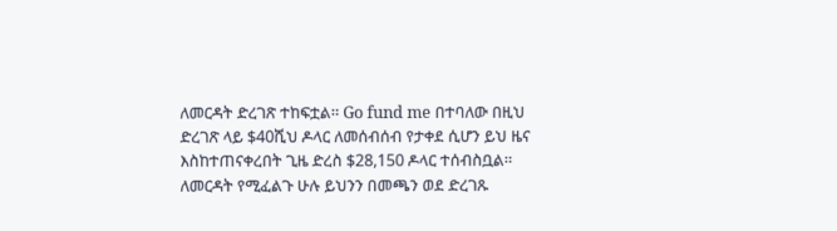ለመርዳት ድረገጽ ተከፍቷል፡፡ Go fund me በተባለው በዚህ ድረገጽ ላይ $40ሺህ ዶላር ለመሰብሰብ የታቀደ ሲሆን ይህ ዜና እስከተጠናቀረበት ጊዜ ድረስ $28,150 ዶላር ተሰብስቧል፡፡ ለመርዳት የሚፈልጉ ሁሉ ይህንን በመጫን ወደ ድረገጹ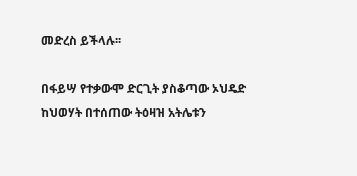መድረስ ይችላሉ፡፡

በፋይሣ የተቃውሞ ድርጊት ያስቆጣው ኦህዴድ ከህወሃት በተሰጠው ትዕዛዝ አትሌቱን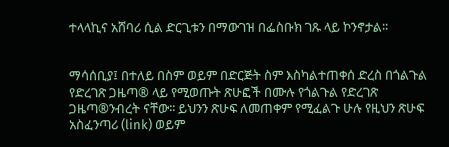ተላላኪና አሸባሪ ሲል ድርጊቱን በማውገዝ በፌስቡክ ገጹ ላይ ኮንኖታል፡፡


ማሳሰቢያ፤ በተለይ በስም ወይም በድርጅት ስም እስካልተጠቀሰ ድረስ በጎልጉል የድረገጽ ጋዜጣ® ላይ የሚወጡት ጽሁፎች በሙሉ የጎልጉል የድረገጽ ጋዜጣ®ንብረት ናቸው፡፡ ይህንን ጽሁፍ ለመጠቀም የሚፈልጉ ሁሉ የዚህን ጽሁፍ አስፈንጣሪ (link) ወይም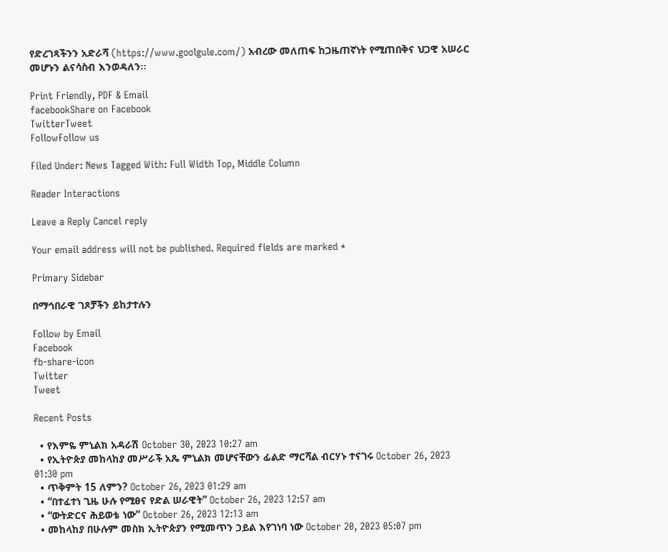የድረገጻችንን አድራሻ (https://www.goolgule.com/) አብረው መለጠፍ ከጋዜጠኛነት የሚጠበቅና ህጋዊ አሠራር መሆኑን ልናሳስብ እንወዳለን፡፡

Print Friendly, PDF & Email
facebookShare on Facebook
TwitterTweet
FollowFollow us

Filed Under: News Tagged With: Full Width Top, Middle Column

Reader Interactions

Leave a Reply Cancel reply

Your email address will not be published. Required fields are marked *

Primary Sidebar

በማኅበራዊ ገጾቻችን ይከታተሉን

Follow by Email
Facebook
fb-share-icon
Twitter
Tweet

Recent Posts

  • የእምዬ ምኒልክ አዳራሽ October 30, 2023 10:27 am
  • የኢትዮጵያ መከላከያ መሥራች አጼ ምኒልክ መሆናቸውን ፊልድ ማርሻል ብርሃኑ ተናገሩ October 26, 2023 01:30 pm
  • ጥቅምት 15 ለምን? October 26, 2023 01:29 am
  • “በተፈተነ ጊዜ ሁሉ የሚፀና የድል ሠራዊት” October 26, 2023 12:57 am
  • “ውትድርና ሕይወቴ ነው” October 26, 2023 12:13 am
  • መከላከያ በሁሉም መስክ ኢትዮጵያን የሚመጥን ኃይል እየገነባ ነው October 20, 2023 05:07 pm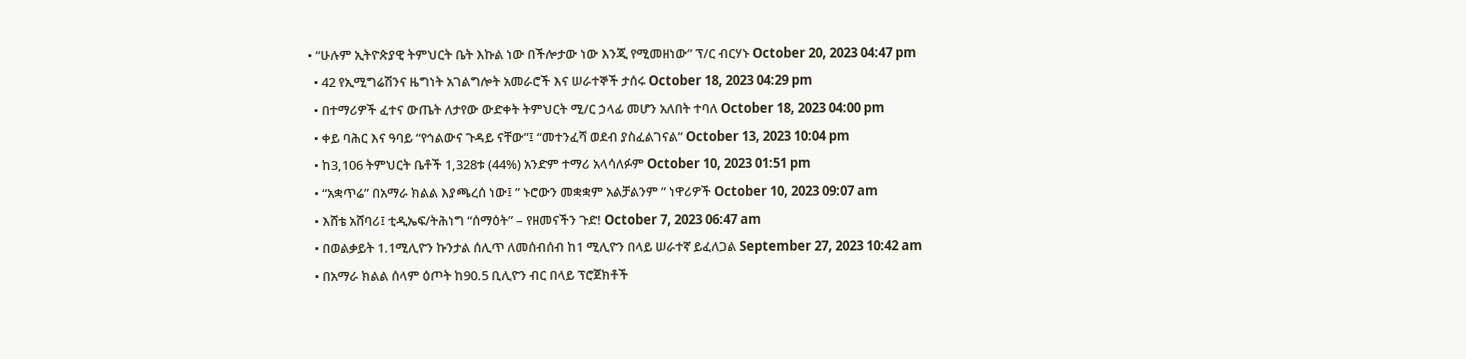• “ሁሉም ኢትዮጵያዊ ትምህርት ቤት እኩል ነው በችሎታው ነው እንጂ የሚመዘነው” ፕ/ር ብርሃኑ October 20, 2023 04:47 pm
  • 42 የኢሚግሬሽንና ዜግነት አገልግሎት አመራሮች እና ሠራተኞች ታሰሩ October 18, 2023 04:29 pm
  • በተማሪዎች ፈተና ውጤት ለታየው ውድቀት ትምህርት ሚ/ር ኃላፊ መሆን አለበት ተባለ October 18, 2023 04:00 pm
  • ቀይ ባሕር እና ዓባይ “የኅልውና ጉዳይ ናቸው”፤ “መተንፈሻ ወደብ ያስፈልገናል” October 13, 2023 10:04 pm
  • ከ3,106 ትምህርት ቤቶች 1,328ቱ (44%) አንድም ተማሪ አላሳለፉም October 10, 2023 01:51 pm
  • “አቋጥሬ” በአማራ ክልል እያጫረሰ ነው፤ ” ኑሮውን መቋቋም አልቻልንም ” ነዋሪዎች October 10, 2023 09:07 am
  • እሸቴ አሸባሪ፤ ቲዲኤፍ/ትሕነግ “ሰማዕት” – የዘመናችን ጉድ! October 7, 2023 06:47 am
  • በወልቃይት 1.1ሚሊዮን ኩንታል ሰሊጥ ለመሰብሰብ ከ1 ሚሊዮን በላይ ሠራተኛ ይፈለጋል September 27, 2023 10:42 am
  • በአማራ ክልል ሰላም ዕጦት ከ90.5 ቢሊዮን ብር በላይ ፕሮጀክቶች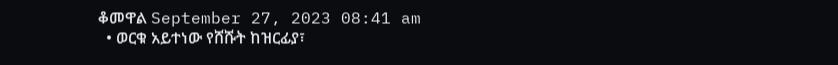ቆመዋል September 27, 2023 08:41 am
  • ወርቁ አይተነው የሸሹት ከዝርፊያ፣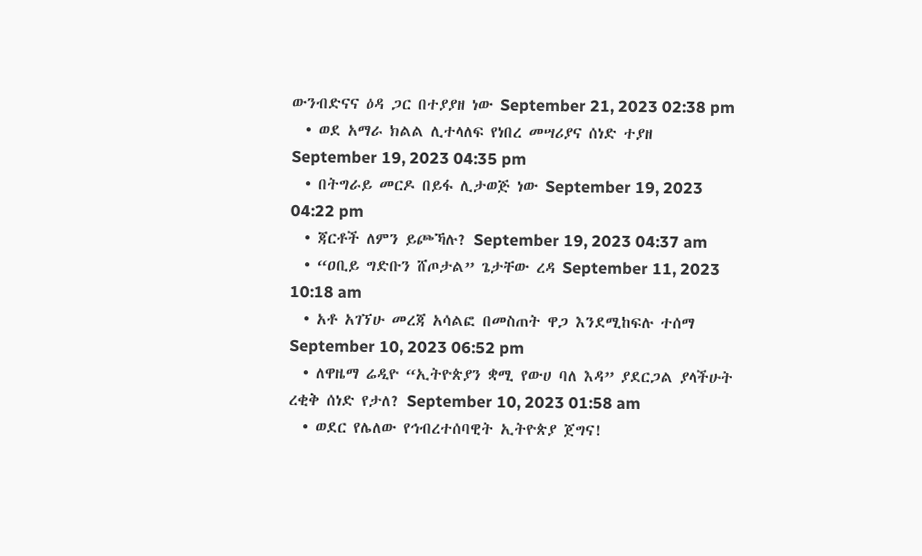ውንብድናና ዕዳ ጋር በተያያዘ ነው September 21, 2023 02:38 pm
  • ወደ አማራ ክልል ሊተላለፍ የነበረ መሣሪያና ሰነድ ተያዘ September 19, 2023 04:35 pm
  • በትግራይ መርዶ በይፋ ሊታወጅ ነው September 19, 2023 04:22 pm
  • ጃርቶች ለምን ይጮኻሉ? September 19, 2023 04:37 am
  • “ዐቢይ ግድቡን ሸጦታል” ጌታቸው ረዳ September 11, 2023 10:18 am
  • አቶ አገኘሁ መረጃ አሳልፎ በመስጠት ዋጋ እንደሚከፍሉ ተሰማ September 10, 2023 06:52 pm
  • ለዋዜማ ሬዲዮ “ኢትዮጵያን ቋሚ የውሀ ባለ እዳ” ያደርጋል ያላችሁት ረቂቅ ሰነድ የታለ? September 10, 2023 01:58 am
  • ወደር የሌለው የኅብረተሰባዊት ኢትዮጵያ ጀግና!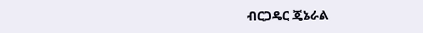ብርጋዴር ጄኔራል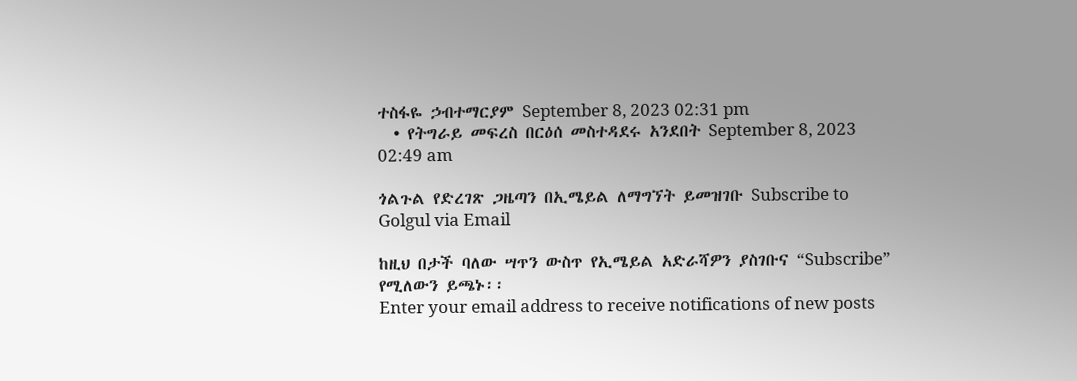ተስፋዬ ኃብተማርያም September 8, 2023 02:31 pm
  • የትግራይ መፍረስ በርዕሰ መስተዳደሩ አንደበት September 8, 2023 02:49 am

ጎልጉል የድረገጽ ጋዜጣን በኢሜይል ለማግኘት ይመዝገቡ Subscribe to Golgul via Email

ከዚህ በታች ባለው ሣጥን ውስጥ የኢሜይል አድራሻዎን ያስገቡና “Subscribe” የሚለውን ይጫኑ፡፡
Enter your email address to receive notifications of new posts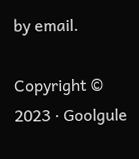by email.

Copyright © 2023 · Goolgule